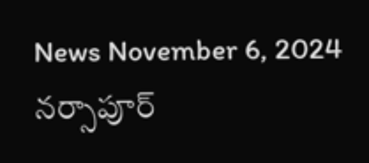News November 6, 2024
నర్సాపూర్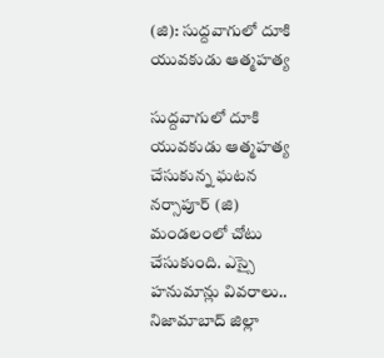(జి): సుద్దవాగులో దూకి యువకుడు ఆత్మహత్య

సుద్దవాగులో దూకి యువకుడు ఆత్మహత్య చేసుకున్న ఘటన నర్సాపూర్ (జి) మండలంలో చోటు చేసుకుంది. ఎస్సై హనుమాన్లు వివరాలు.. నిజామాబాద్ జిల్లా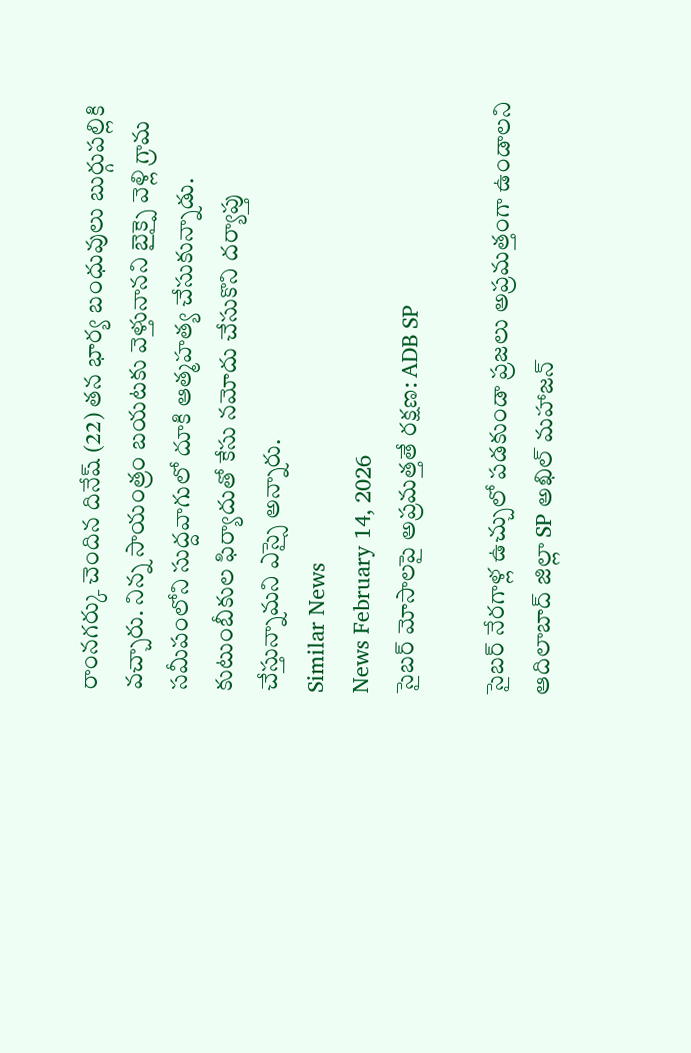రాంనగర్కు చెందిన దినేష్ (22) తన భార్య బంధువులు బుర్గుపల్లికి వచ్చారు. నిన్న సాయంత్రం బయటకు వెళ్తునానని బైక్పై వెళ్లి గ్రామ సమీపంలోని సుద్దవాగులో దూకి ఆత్మహత్య చేసుకున్నాడు. కుటుంబీకుల ఫిర్యాదుతో కేసు నమోదు చేసుకొని దర్యాప్తు చేస్తున్నామని ఎస్సై అన్నారు.
Similar News
News February 14, 2026
సైబర్ మోసాలపై అప్రమత్తతే రక్షణ: ADB SP

సైబర్ నేరగాళ్ల ఉచ్చులో పడకుండా ప్రజలు అప్రమత్తంగా ఉండాలని ఆదిలాబాద్ జిల్లా SP అఖిల్ మహాజన్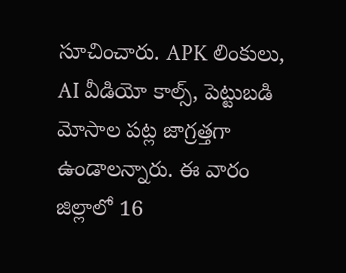సూచించారు. APK లింకులు, AI వీడియో కాల్స్, పెట్టుబడి మోసాల పట్ల జాగ్రత్తగా ఉండాలన్నారు. ఈ వారం జిల్లాలో 16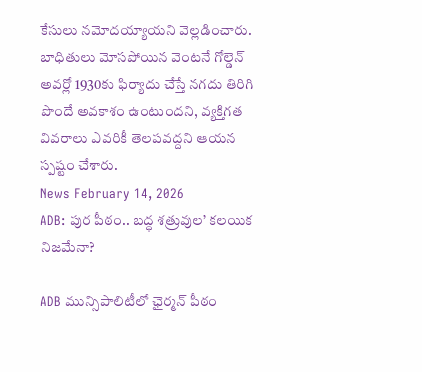కేసులు నమోదయ్యాయని వెల్లడించారు. బాధితులు మోసపోయిన వెంటనే గోల్డెన్ అవర్లో 1930కు ఫిర్యాదు చేస్తే నగదు తిరిగి పొందే అవకాశం ఉంటుందని, వ్యక్తిగత వివరాలు ఎవరికీ తెలపవద్దని ఆయన స్పష్టం చేశారు.
News February 14, 2026
ADB: పుర పీఠం.. బద్ధ శత్రువుల’ కలయిక నిజమేనా?

ADB మున్సిపాలిటీలో ఛైర్మన్ పీఠం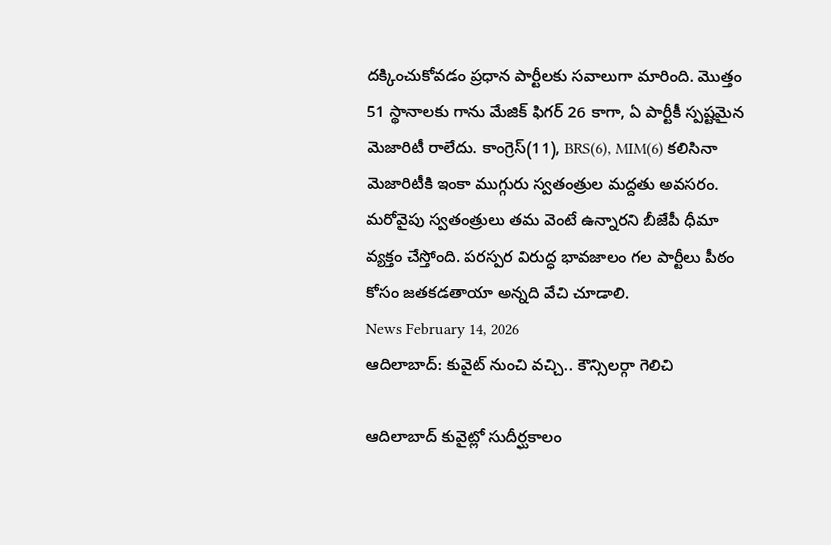దక్కించుకోవడం ప్రధాన పార్టీలకు సవాలుగా మారింది. మొత్తం 51 స్థానాలకు గాను మేజిక్ ఫిగర్ 26 కాగా, ఏ పార్టీకీ స్పష్టమైన మెజారిటీ రాలేదు. కాంగ్రెస్(11), BRS(6), MIM(6) కలిసినా మెజారిటీకి ఇంకా ముగ్గురు స్వతంత్రుల మద్దతు అవసరం. మరోవైపు స్వతంత్రులు తమ వెంటే ఉన్నారని బీజేపీ ధీమా వ్యక్తం చేస్తోంది. పరస్పర విరుద్ధ భావజాలం గల పార్టీలు పీఠం కోసం జతకడతాయా అన్నది వేచి చూడాలి.
News February 14, 2026
ఆదిలాబాద్: కువైట్ నుంచి వచ్చి.. కౌన్సిలర్గా గెలిచి

ఆదిలాబాద్ కువైట్లో సుదీర్ఘకాలం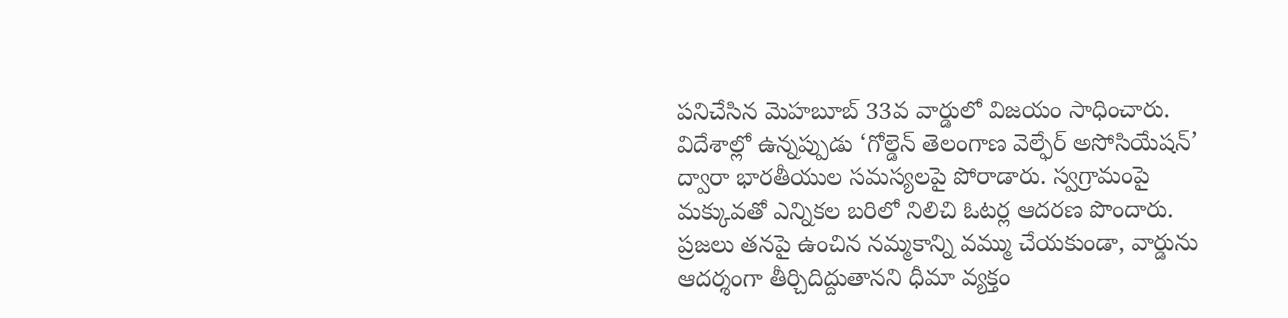పనిచేసిన మెహబూబ్ 33వ వార్డులో విజయం సాధించారు. విదేశాల్లో ఉన్నప్పుడు ‘గోల్డెన్ తెలంగాణ వెల్ఫేర్ అసోసియేషన్’ ద్వారా భారతీయుల సమస్యలపై పోరాడారు. స్వగ్రామంపై మక్కువతో ఎన్నికల బరిలో నిలిచి ఓటర్ల ఆదరణ పొందారు. ప్రజలు తనపై ఉంచిన నమ్మకాన్ని వమ్ము చేయకుండా, వార్డును ఆదర్శంగా తీర్చిదిద్దుతానని ధీమా వ్యక్తం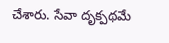చేశారు. సేవా దృక్పథమే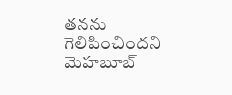తనను గెలిపించిందని మెహబూబ్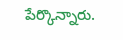పేర్కొన్నారు.